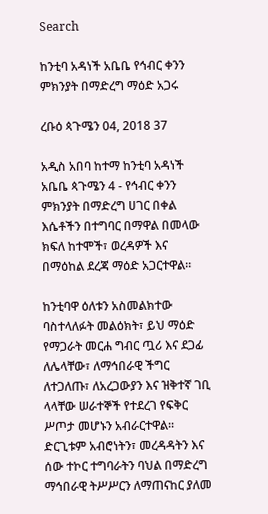Search

ከንቲባ አዳነች አቤቤ የኅብር ቀንን ምክንያት በማድረግ ማዕድ አጋሩ

ረቡዕ ጳጉሜን 04, 2018 37

አዲስ አበባ ከተማ ከንቲባ አዳነች አቤቤ ጳጉሜን 4 - የኅብር ቀንን ምክንያት በማድረግ ሀገር በቀል እሴቶችን በተግባር በማዋል በመላው ክፍለ ከተሞች፣ ወረዳዎች እና በማዕከል ደረጃ ማዕድ አጋርተዋል።

ከንቲባዋ ዕለቱን አስመልክተው ባስተላለፉት መልዕክት፣ ይህ ማዕድ የማጋራት መርሐ ግብር ጧሪ እና ደጋፊ ለሌላቸው፣ ለማኅበራዊ ችግር ለተጋለጡ፣ ለአረጋውያን እና ዝቅተኛ ገቢ ላላቸው ሠራተኞች የተደረገ የፍቅር ሥጦታ መሆኑን አብራርተዋል። ድርጊቱም አብሮነትን፣ መረዳዳትን እና ሰው ተኮር ተግባራትን ባህል በማድረግ ማኅበራዊ ትሥሥርን ለማጠናከር ያለመ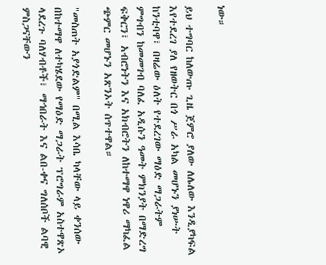ነው።

ይህ ተግባር ከለውጡ ጊዜ ጀምሮ ያለው ለሌለው እንዲያካፍል እየተደረገ ያለ የዘወትር በጎ ሥራ አካል መሆኑን ያነሡት ከንቲባዋ፣ በዛሬው ዕለት የተደረገው ማዕድ ማጋራትም ምግብን ከመመገብ ባለፈ አዲሱን ዓመት ምክንያት በማድረግ ፍቅርን፣ አብሮነትን እና አክብሮትን ለከተማዋ ነዋሪ ማካፈል ጭምር መሆኑን አጽንኦት ሰጥተዋል።

"መስጠት አያጎድልም" በሚል እሳቤ ካላቸው ላይ ቀንሰው በከተማዋ ለተካሄደው የማዕድ ማጋራት ፕሮግራም አስተዋጽኦ ላደረጉ ባለሃብቶች፣ ማኅበራት እና ልበ-ቀና ግለሰቦች ልባዊ ምስጋናቸውን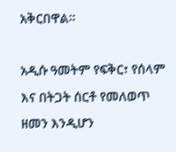አቅርበዋል።

አዲሱ ዓመትም የፍቅር፣ የሰላም እና በትጋት ሰርቶ የመለወጥ ዘመን እንዲሆን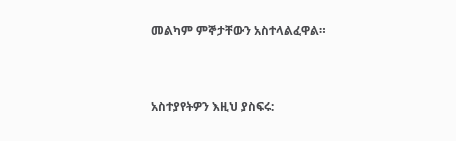መልካም ምኞታቸውን አስተላልፈዋል።



አስተያየትዎን እዚህ ያስፍሩ: